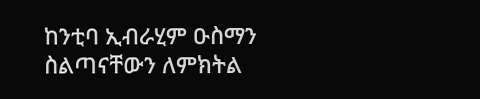ከንቲባ ኢብራሂም ዑስማን ስልጣናቸውን ለምክትል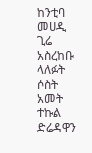ከንቲባ መሀዲ ጊሬ አስረከቡ
ላለፉት ሶስት አመት ተኩል ድሬዳዋን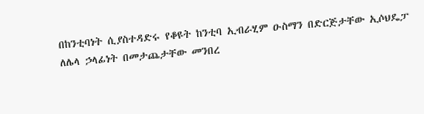በከንቲባነት ሲያስተዳድሩ የቆዩት ከንቲባ ኢብራሂም ዑስማን በድርጅታቸው ኢሶህዴፓ ለሌላ ኃላፊነት በመታጨታቸው መንበረ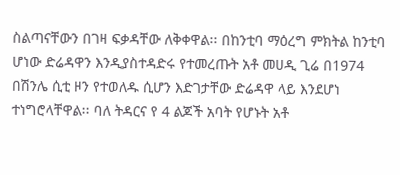ስልጣናቸውን በገዛ ፍቃዳቸው ለቅቀዋል፡፡ በከንቲባ ማዕረግ ምክትል ከንቲባ ሆነው ድሬዳዋን እንዲያስተዳድሩ የተመረጡት አቶ መሀዲ ጊሬ በ1974 በሽንሌ ሲቲ ዞን የተወለዱ ሲሆን እድገታቸው ድሬዳዋ ላይ እንደሆነ ተነግሮላቸዋል፡፡ ባለ ትዳርና የ 4 ልጆች አባት የሆኑት አቶ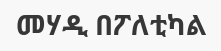መሃዲ በፖለቲካል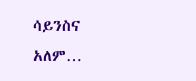ሳይንስና አለም…